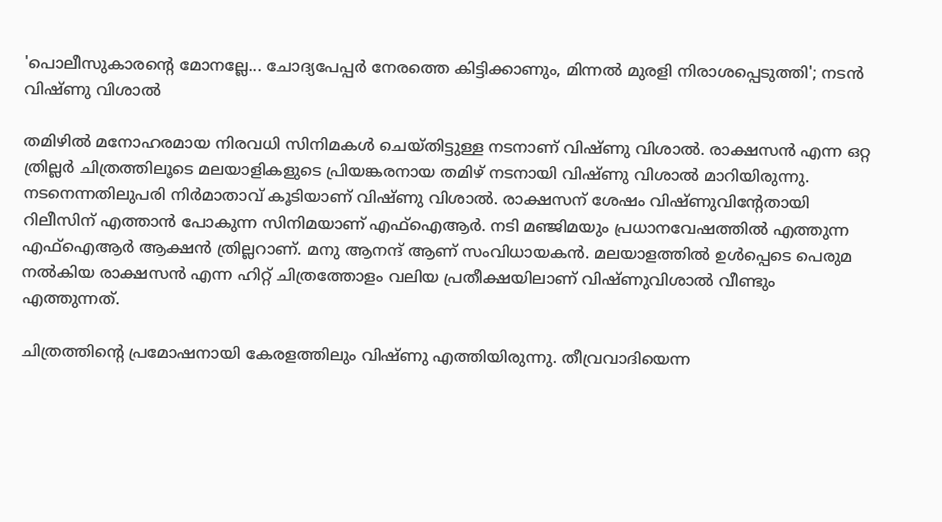'പൊലീസുകാരന്റെ മോനല്ലേ... ചോദ്യപേപ്പർ നേരത്തെ കിട്ടിക്കാണും, മിന്നൽ മുരളി നിരാശപ്പെടുത്തി'; നടൻ വിഷ്ണു വിശാൽ

തമിഴിൽ മനോഹരമായ നിരവധി സിനിമകൾ ചെയ്തിട്ടുള്ള നടനാണ് വിഷ്ണു വിശാൽ. രാക്ഷസൻ എന്ന ഒറ്റ ത്രില്ലർ ചിത്രത്തിലൂടെ മലയാളികളുടെ പ്രിയങ്കരനായ തമിഴ് നടനായി വിഷ്ണു വിശാൽ മാറിയിരുന്നു. നടനെന്നതിലുപരി നിർമാതാവ് കൂടിയാണ് വിഷ്ണു വിശാൽ. രാക്ഷസന് ശേഷം വിഷ്ണുവിന്റേതായി റിലീസിന് എത്താൻ പോകുന്ന സിനിമയാണ് എഫ്ഐആർ. നടി മഞ്ജിമയും പ്രധാനവേഷത്തിൽ എത്തുന്ന എഫ്ഐആർ ആക്ഷൻ ത്രില്ലറാണ്. മനു ആനന്ദ് ആണ് സംവിധായകൻ. മലയാളത്തിൽ ഉൾപ്പെടെ പെരുമ നൽകിയ രാക്ഷസൻ എന്ന ഹിറ്റ് ചിത്രത്തോളം വലിയ പ്രതീക്ഷയിലാണ് വിഷ്ണുവിശാൽ വീണ്ടും എത്തുന്നത്.

ചിത്രത്തിന്റെ പ്രമോഷനായി കേരളത്തിലും വിഷ്ണു എത്തിയിരുന്നു. തീവ്രവാദിയെന്ന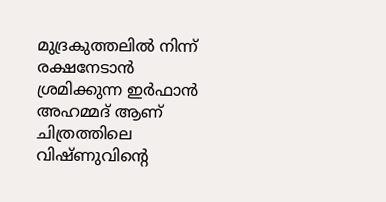മുദ്രകുത്തലിൽ നിന്ന് രക്ഷനേടാൻ ശ്രമിക്കുന്ന ഇർഫാൻ അഹമ്മദ് ആണ് ചിത്രത്തിലെ വിഷ്ണുവിന്റെ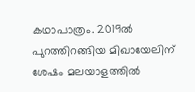കഥാപാത്രം. 2019ൽ പുറത്തിറങ്ങിയ മിഖായേലിന് ശേഷം മലയാളത്തിൽ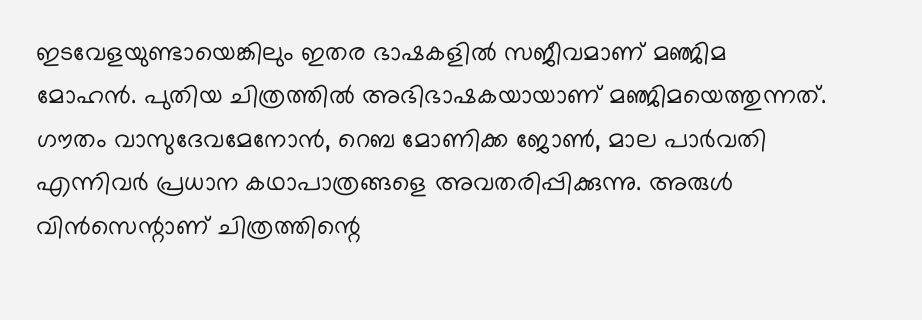ഇടവേളയുണ്ടായെങ്കിലും ഇതര ഭാഷകളിൽ സജീവമാണ് മഞ്ജിമ മോഹൻ. പുതിയ ചിത്രത്തിൽ അഭിഭാഷകയായാണ് മഞ്ജിമയെത്തുന്നത്. ഗൗതം വാസുദേവമേനോൻ, റെബ മോണിക്ക ജോൺ, മാല പാർ‌വതി എന്നിവർ പ്രധാന കഥാപാത്രങ്ങളെ അവതരിപ്പിക്കുന്നു. അരുൾ വിൻസെന്റാണ് ചിത്രത്തിന്റെ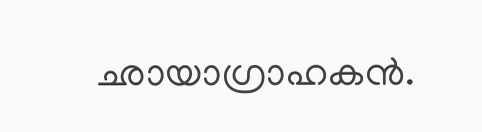ഛായാഗ്രാഹകൻ.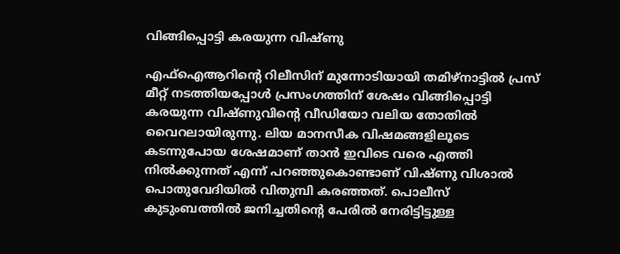വിങ്ങിപ്പൊട്ടി കരയുന്ന വിഷ്ണു

എഫ്ഐആറിന്റെ റിലീസിന് മുന്നോടിയായി തമിഴ്നാട്ടിൽ പ്രസ് മീറ്റ് നടത്തിയപ്പോൾ പ്രസംഗത്തിന് ശേഷം വിങ്ങിപ്പൊട്ടി കരയുന്ന വിഷ്ണുവിന്റെ വീഡിയോ വലിയ തോതിൽ വൈറലായിരുന്നു. ലിയ മാനസീക വിഷമങ്ങളിലൂടെ കടന്നുപോയ ശേഷമാണ് താൻ ഇവിടെ വരെ എത്തി നിൽക്കുന്നത് എന്ന് പറഞ്ഞുകൊണ്ടാണ് വിഷ്ണു വിശാൽ പൊതുവേദിയിൽ വിതുമ്പി കരഞ്ഞത്. പൊലീസ് കുടുംബത്തിൽ ജനിച്ചതിന്റെ പേരിൽ നേരിട്ടിട്ടുള്ള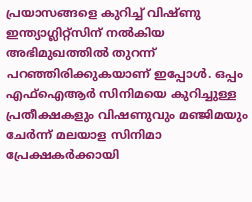പ്രയാസങ്ങളെ കുറിച്ച് വിഷ്ണു ഇന്ത്യാഗ്ലിറ്റ്സിന് നൽകിയ അഭിമുഖത്തിൽ തുറന്ന് പറഞ്ഞിരിക്കുകയാണ് ഇപ്പോൾ. ഒപ്പം എഫ്ഐആർ സിനിമയെ കുറിച്ചുള്ള പ്രതീക്ഷകളും വിഷണുവും മഞ്ജിമയും ചേർന്ന് മലയാള സിനിമാ പ്രേക്ഷകർക്കായി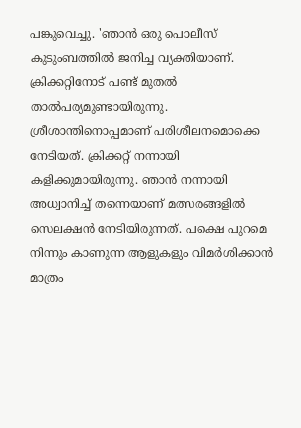പങ്കുവെച്ചു. 'ഞാൻ‌ ഒരു പൊലീസ് കുടുംബത്തിൽ ജനിച്ച വ്യക്തിയാണ്. ക്രിക്കറ്റിനോട് പണ്ട് മുതൽ താൽപര്യമുണ്ടായിരുന്നു. ശ്രീശാന്തിനൊപ്പമാണ് പരിശീലനമൊക്കെ നേടിയത്. ക്രിക്കറ്റ് നന്നായി കളിക്കുമായിരുന്നു. ഞാൻ‌ നന്നായി അധ്വാനിച്ച് തന്നെയാണ് മത്സരങ്ങളിൽ സെലക്ഷൻ നേടിയിരുന്നത്. പക്ഷെ പുറമെ നിന്നും കാണുന്ന ആളുകളും വിമർശിക്കാൻ മാത്രം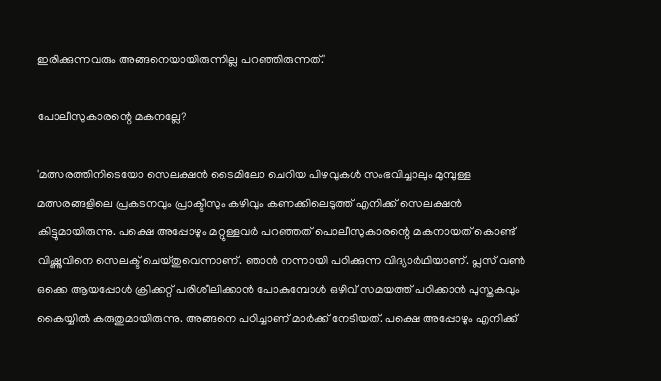ഇരിക്കുന്നവരും അങ്ങനെയായിരുന്നില്ല പറഞ്ഞിരുന്നത്.'

പോലീസുകാരന്റെ മകനല്ലേ?

'മത്സരത്തിനിടെയോ സെലക്ഷൻ‌ ടൈമിലോ ചെറിയ പിഴവുകൾ സംഭവിച്ചാലും മുമ്പുള്ള മത്സരങ്ങളിലെ പ്രകടനവും പ്രാക്ടീസും കഴിവും കണക്കിലെടുത്ത് എനിക്ക് സെലക്ഷൻ കിട്ടുമായിരുന്നു. പക്ഷെ അപ്പോഴും മറ്റുള്ളവർ പറഞ്ഞത് പൊലീസുകാരന്റെ മകനായത് കൊണ്ട് വിഷ്ണുവിനെ സെലക്ട് ചെയ്തുവെന്നാണ്. ഞാൻ നന്നായി പഠിക്കുന്ന വിദ്യാർഥിയാണ്. പ്ലസ് വൺ ഒക്കെ ആയപ്പോൾ ക്രിക്കറ്റ് പരിശീലിക്കാൻ പോകുമ്പോൾ ഒഴിവ് സമയത്ത് പഠിക്കാൻ പുസ്തകവും കൈയ്യിൽ കരുതുമായിരുന്നു. അങ്ങനെ പഠിച്ചാണ് മാർക്ക് നേടിയത്. പക്ഷെ അപ്പോഴും എനിക്ക്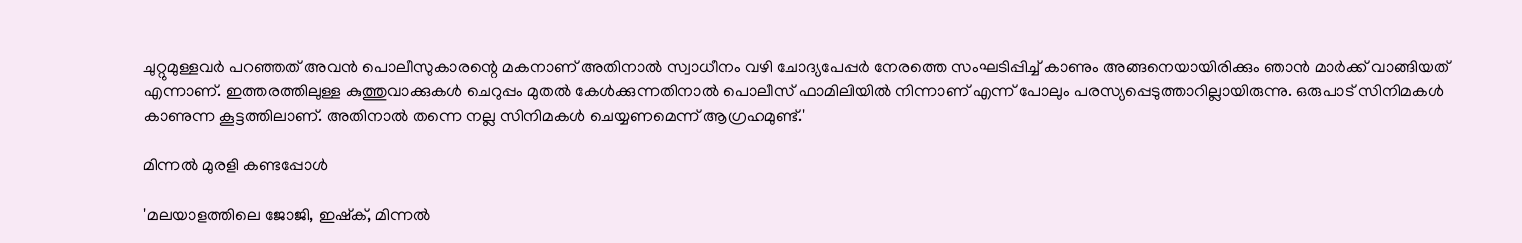ചുറ്റുമുള്ളവർ പറഞ്ഞത് അവൻ പൊലീസുകാരന്റെ മകനാണ് അതിനാൽ സ്വാധീനം വഴി ചോദ്യപേപ്പർ നേരത്തെ സംഘടിപ്പിച്ച് കാണും അങ്ങനെയായിരിക്കും ഞാൻ മാർക്ക് വാങ്ങിയത് എന്നാണ്. ഇത്തരത്തിലുള്ള കുത്തുവാക്കുകൾ ചെറുപ്പം മുതൽ കേൾക്കുന്നതിനാൽ പൊലീസ് ഫാമിലിയിൽ നിന്നാണ് എന്ന് പോലും പരസ്യപ്പെടുത്താറില്ലായിരുന്നു. ഒരുപാട് സിനിമകൾ കാണുന്ന കൂട്ടത്തിലാണ്. അതിനാൽ തന്നെ നല്ല സിനിമകൾ ചെയ്യണമെന്ന് ആഗ്രഹമുണ്ട്.'

മിന്നൽ മുരളി കണ്ടപ്പോൾ

'മലയാളത്തിലെ ജോജി, ഇഷ്ക്, മിന്നൽ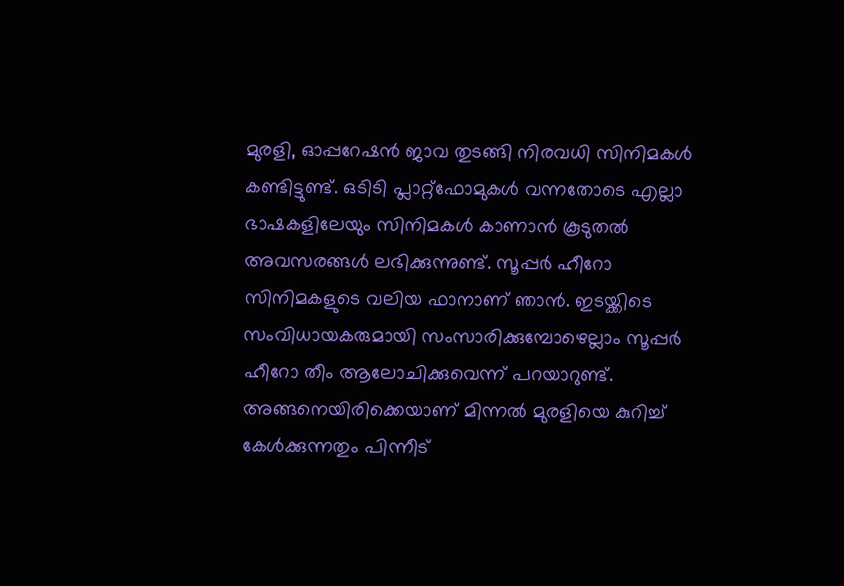മുരളി, ഓപ്പറേഷൻ ജാവ തുടങ്ങി നിരവധി സിനിമകൾ കണ്ടിട്ടുണ്ട്. ഒടിടി പ്ലാറ്റ്ഫോമുകൾ വന്നതോടെ എല്ലാ ഭാഷകളിലേയും സിനിമകൾ കാണാൻ കൂടുതൽ അവസരങ്ങൾ ലഭിക്കുന്നുണ്ട്. സൂപ്പർ ഹീറോ സിനിമകളുടെ വലിയ ഫാനാണ് ഞാൻ‌. ഇടയ്ക്കിടെ സംവിധായകരുമായി സംസാരിക്കുമ്പോഴെല്ലാം സൂപ്പർ ഹീറോ തീം ആലോചിക്കുവെന്ന് പറയാറുണ്ട്. അങ്ങനെയിരിക്കെയാണ് മിന്നൽ മുരളിയെ കുറിച്ച് കേൾക്കുന്നതും പിന്നീട്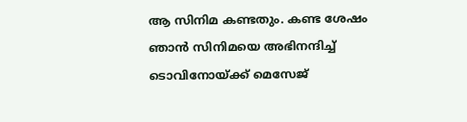ആ സിനിമ കണ്ടതും. കണ്ട ശേഷം ഞാൻ സിനിമയെ അഭിനന്ദിച്ച് ടൊവിനോയ്ക്ക് മെസേജ്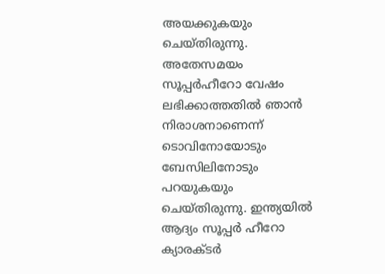അയക്കുകയും ചെയ്തിരുന്നു. അതേസമയം സൂപ്പർഹീറോ വേഷം ലഭിക്കാത്തതിൽ ഞാൻ നിരാശനാണെന്ന് ടൊവിനോയോടും ബേസിലിനോടും പറയുകയും ചെയ്തിരുന്നു. ഇന്ത്യയിൽ ആദ്യം സൂപ്പർ ഹീറോ ക്യാരക്ടർ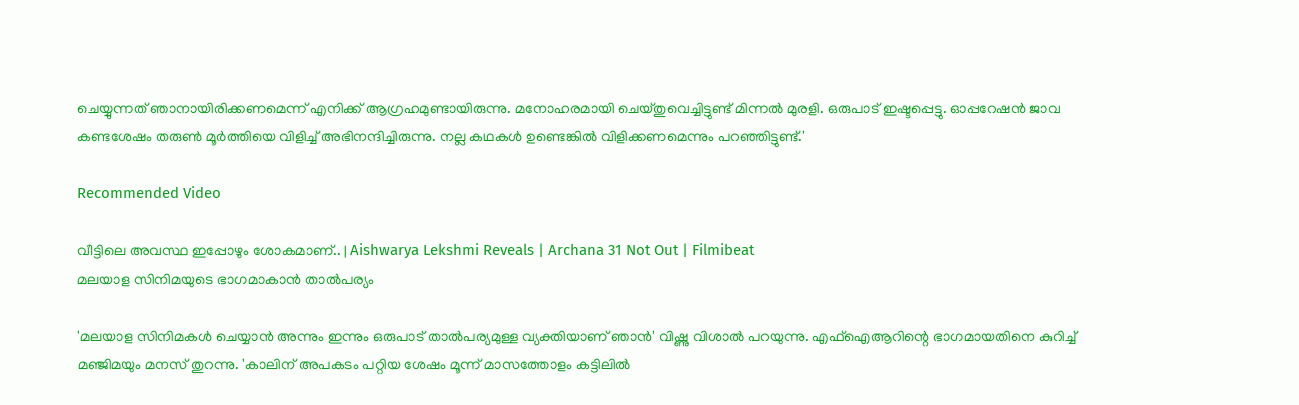ചെയ്യുന്നത് ഞാനായിരിക്കണമെന്ന് എനിക്ക് ആഗ്രഹമുണ്ടായിരുന്നു. മനോഹരമായി ചെയ്തുവെച്ചിട്ടുണ്ട് മിന്നൽ മുരളി. ഒരുപാട് ഇഷ്ടപ്പെട്ടു. ഓപ്പറേഷൻ ജാവ കണ്ടശേഷം തരുൺ മൂർത്തിയെ വിളിച്ച് അഭിനന്ദിച്ചിരുന്നു. നല്ല കഥകൾ ഉണ്ടെങ്കിൽ വിളിക്കണമെന്നും പറഞ്ഞിട്ടുണ്ട്.'

Recommended Video

വീട്ടിലെ അവസ്ഥ ഇപ്പോഴും ശോകമാണ്.. | Aishwarya Lekshmi Reveals | Archana 31 Not Out | Filmibeat
മലയാള സിനിമയുടെ ഭാഗമാകാൻ താൽപര്യം

'മലയാള സിനിമകൾ‌ ചെയ്യാൻ അന്നും ഇന്നും ഒരുപാട് താൽപര്യമുള്ള വ്യക്തിയാണ് ഞാൻ' വിഷ്ണു വിശാൽ പറയുന്നു. എഫ്ഐആറിന്റെ ഭാഗമായതിനെ കുറിച്ച് മഞ്ജിമയും മനസ് തുറന്നു. 'കാലിന് അപകടം പറ്റിയ ശേഷം മൂന്ന് മാസത്തോളം കട്ടിലിൽ‌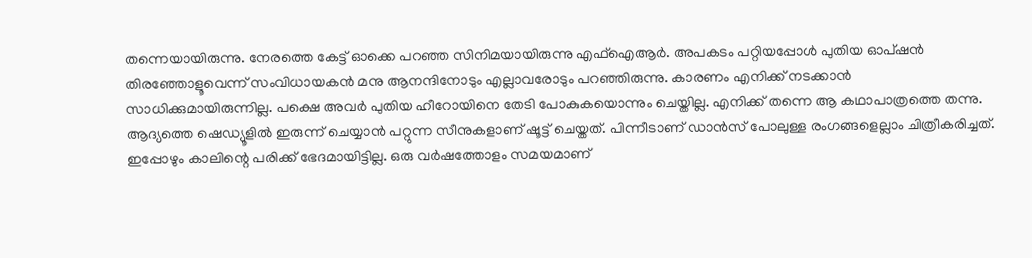തന്നെയായിരുന്നു. നേരത്തെ കേട്ട് ഓക്കെ പറഞ്ഞ സിനിമയായിരുന്നു എഫ്ഐആർ. അപകടം പറ്റിയപ്പോൾ പുതിയ ഓപ്ഷൻ തിരഞ്ഞോളൂവെന്ന് സംവിധായകൻ മനു ആനന്ദിനോടും എല്ലാവരോടും പറഞ്ഞിരുന്നു. കാരണം എനിക്ക് നടക്കാൻ സാധിക്കുമായിരുന്നില്ല. പക്ഷെ അവർ പുതിയ ഹീറോയിനെ തേടി പോകുകയൊന്നും ചെയ്തില്ല. എനിക്ക് തന്നെ ആ കഥാപാത്രത്തെ തന്നു. ആദ്യത്തെ ഷെഡ്യൂളിൽ ഇരുന്ന് ചെയ്യാൻ പറ്റുന്ന സീനുകളാണ് ഷൂട്ട് ചെയ്തത്. പിന്നീടാണ് ഡാൻസ് പോലുള്ള രംഗങ്ങളെല്ലാം ചിത്രീകരിച്ചത്. ഇപ്പോഴും കാലിന്റെ പരിക്ക് ഭേദമായിട്ടില്ല. ഒരു വർഷത്തോളം സമയമാണ്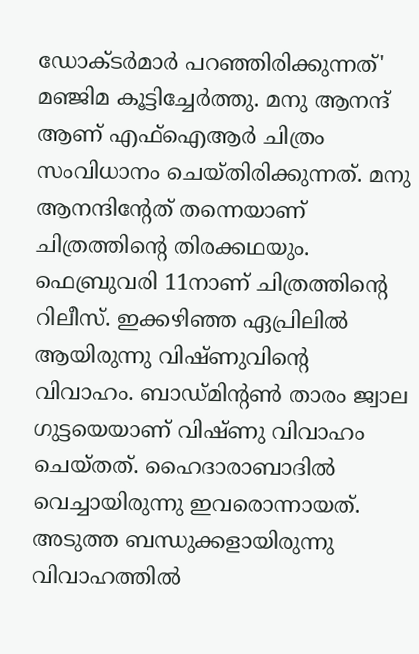ഡോക്ടർമാർ പറഞ്ഞിരിക്കുന്നത്' മഞ്ജിമ കൂട്ടിച്ചേർത്തു. മനു ആനന്ദ് ആണ് എഫ്ഐആർ ചിത്രം സംവിധാനം ചെയ്തിരിക്കുന്നത്. മനു ആനന്ദിന്റേത് തന്നെയാണ് ചിത്രത്തിന്റെ തിരക്കഥയും. ഫെബ്രുവരി 11നാണ് ചിത്രത്തിന്റെ റിലീസ്. ഇക്കഴിഞ്ഞ ഏപ്രിലിൽ ആയിരുന്നു വിഷ്ണുവിന്റെ വിവാഹം. ബാഡ്മിന്റൺ താരം ജ്വാല ഗുട്ടയെയാണ് വിഷ്ണു വിവാഹം ചെയ്തത്. ഹൈദാരാബാദിൽ വെച്ചായിരുന്നു ഇവരൊന്നായത്. അടുത്ത ബന്ധുക്കളായിരുന്നു വിവാഹത്തിൽ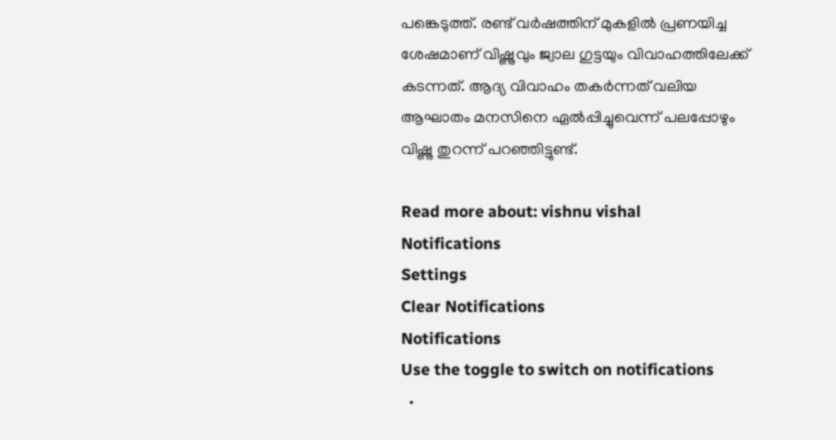പങ്കെടുത്ത്. രണ്ട് വർഷത്തിന് മുകളിൽ പ്രണയിച്ച ശേഷമാണ് വിഷ്ണുവും ജ്വാല ഗുട്ടയും വിവാഹത്തിലേക്ക് കടന്നത്. ആദ്യ വിവാഹം തകർന്നത് വലിയ ആഘാതം മനസിനെ ഏൽപ്പിച്ചുവെന്ന് പലപ്പോഴും വിഷ്ണു തുറന്ന് പറഞ്ഞിട്ടുണ്ട്.

Read more about: vishnu vishal
Notifications
Settings
Clear Notifications
Notifications
Use the toggle to switch on notifications
  •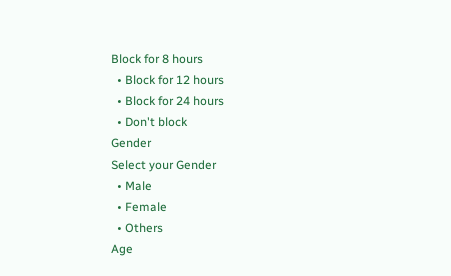Block for 8 hours
  • Block for 12 hours
  • Block for 24 hours
  • Don't block
Gender
Select your Gender
  • Male
  • Female
  • Others
Age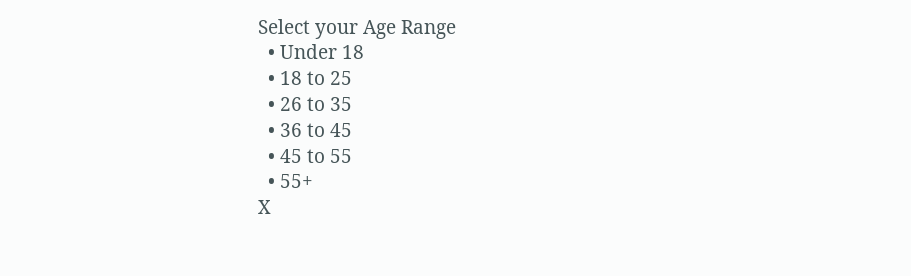Select your Age Range
  • Under 18
  • 18 to 25
  • 26 to 35
  • 36 to 45
  • 45 to 55
  • 55+
X